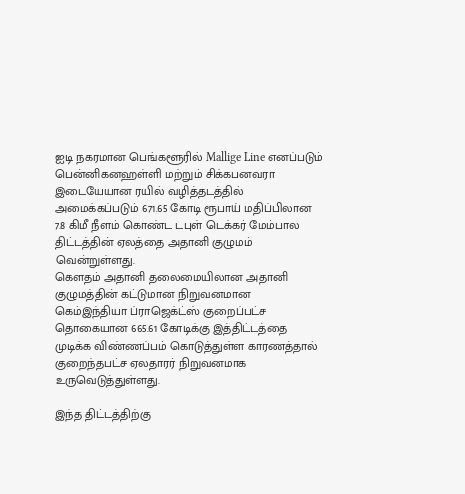ஐடி நகரமான பெங்களூரில் Mallige Line எனப்படும் பென்னிகனஹள்ளி மற்றும் சிக்கபனவரா இடையேயான ரயில் வழித்தடத்தில் அமைக்கப்படும் 671.65 கோடி ரூபாய் மதிப்பிலான 7.8 கிமீ நீளம் கொண்ட டபுள் டெக்கர் மேம்பால திட்டத்தின் ஏலத்தை அதானி குழுமம் வென்றுள்ளது.
கௌதம் அதானி தலைமையிலான அதானி குழுமத்தின் கட்டுமான நிறுவனமான கெம்இந்தியா ப்ராஜெக்ட்ஸ் குறைப்பட்ச தொகையான 665.61 கோடிக்கு இத்திட்டத்தை முடிக்க விண்ணப்பம் கொடுத்துள்ள காரணத்தால் குறைந்தபட்ச ஏலதாரர் நிறுவனமாக உருவெடுத்துள்ளது.

இந்த திட்டத்திற்கு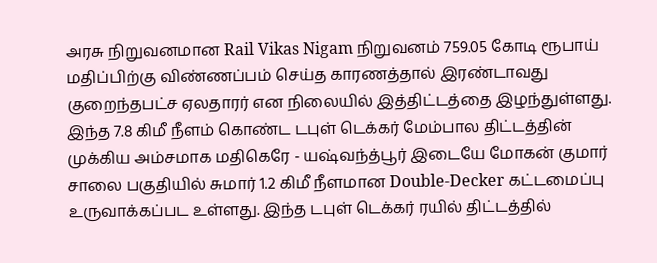அரசு நிறுவனமான Rail Vikas Nigam நிறுவனம் 759.05 கோடி ரூபாய் மதிப்பிற்கு விண்ணப்பம் செய்த காரணத்தால் இரண்டாவது குறைந்தபட்ச ஏலதாரர் என நிலையில் இத்திட்டத்தை இழந்துள்ளது.
இந்த 7.8 கிமீ நீளம் கொண்ட டபுள் டெக்கர் மேம்பால திட்டத்தின் முக்கிய அம்சமாக மதிகெரே - யஷ்வந்த்பூர் இடையே மோகன் குமார் சாலை பகுதியில் சுமார் 1.2 கிமீ நீளமான Double-Decker கட்டமைப்பு உருவாக்கப்பட உள்ளது. இந்த டபுள் டெக்கர் ரயில் திட்டத்தில்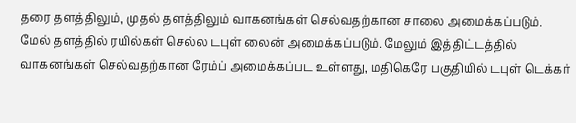தரை தளத்திலும், முதல் தளத்திலும் வாகனங்கள் செல்வதற்கான சாலை அமைக்கப்படும்.
மேல் தளத்தில் ரயில்கள் செல்ல டபுள் லைன் அமைக்கப்படும். மேலும் இத்திட்டத்தில் வாகனங்கள் செல்வதற்கான ரேம்ப் அமைக்கப்பட உள்ளது, மதிகெரே பகுதியில் டபுள் டெக்கர்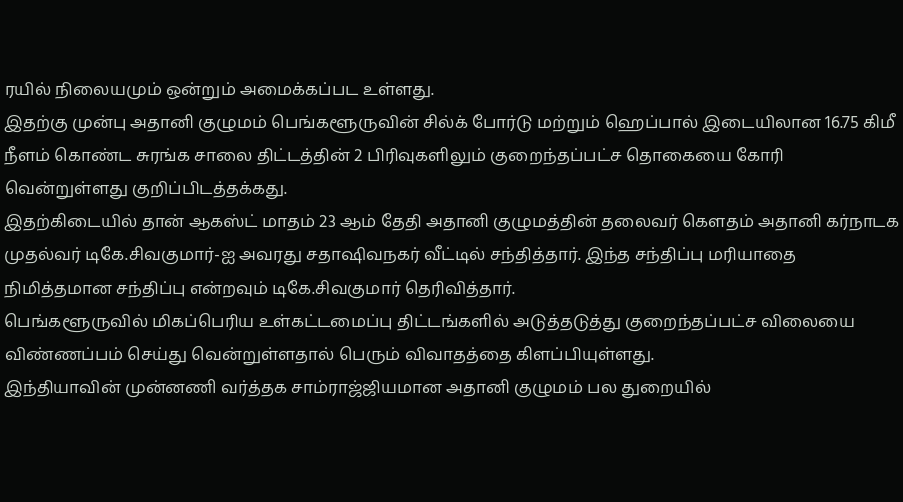ரயில் நிலையமும் ஒன்றும் அமைக்கப்பட உள்ளது.
இதற்கு முன்பு அதானி குழுமம் பெங்களூருவின் சில்க் போர்டு மற்றும் ஹெப்பால் இடையிலான 16.75 கிமீ நீளம் கொண்ட சுரங்க சாலை திட்டத்தின் 2 பிரிவுகளிலும் குறைந்தப்பட்ச தொகையை கோரி வென்றுள்ளது குறிப்பிடத்தக்கது.
இதற்கிடையில் தான் ஆகஸ்ட் மாதம் 23 ஆம் தேதி அதானி குழுமத்தின் தலைவர் கௌதம் அதானி கர்நாடக முதல்வர் டிகே.சிவகுமார்-ஐ அவரது சதாஷிவநகர் வீட்டில் சந்தித்தார். இந்த சந்திப்பு மரியாதை நிமித்தமான சந்திப்பு என்றவும் டிகே.சிவகுமார் தெரிவித்தார்.
பெங்களூருவில் மிகப்பெரிய உள்கட்டமைப்பு திட்டங்களில் அடுத்தடுத்து குறைந்தப்பட்ச விலையை விண்ணப்பம் செய்து வென்றுள்ளதால் பெரும் விவாதத்தை கிளப்பியுள்ளது.
இந்தியாவின் முன்னணி வர்த்தக சாம்ராஜ்ஜியமான அதானி குழுமம் பல துறையில்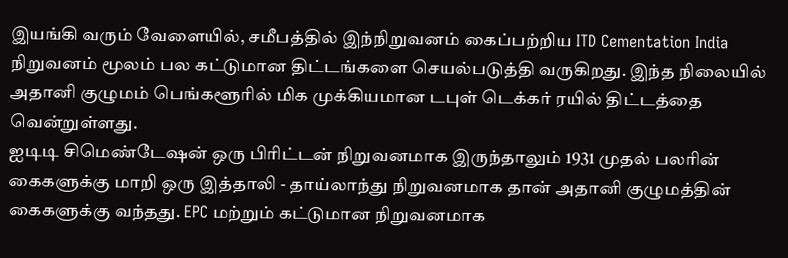இயங்கி வரும் வேளையில், சமீபத்தில் இந்நிறுவனம் கைப்பற்றிய ITD Cementation India நிறுவனம் மூலம் பல கட்டுமான திட்டங்களை செயல்படுத்தி வருகிறது. இந்த நிலையில் அதானி குழுமம் பெங்களூரில் மிக முக்கியமான டபுள் டெக்கர் ரயில் திட்டத்தை வென்றுள்ளது.
ஐடிடி சிமெண்டேஷன் ஒரு பிரிட்டன் நிறுவனமாக இருந்தாலும் 1931 முதல் பலரின் கைகளுக்கு மாறி ஒரு இத்தாலி - தாய்லாந்து நிறுவனமாக தான் அதானி குழுமத்தின் கைகளுக்கு வந்தது. EPC மற்றும் கட்டுமான நிறுவனமாக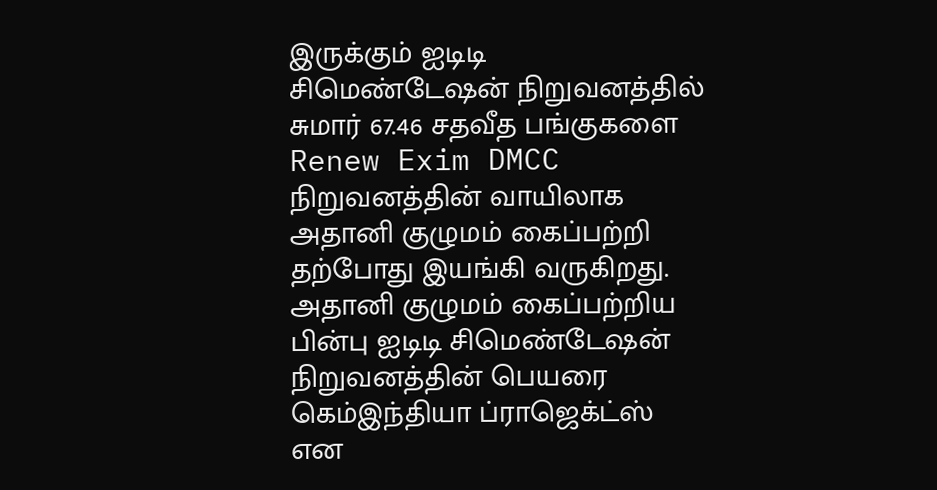இருக்கும் ஐடிடி சிமெண்டேஷன் நிறுவனத்தில் சுமார் 67.46 சதவீத பங்குகளை Renew Exim DMCC நிறுவனத்தின் வாயிலாக அதானி குழுமம் கைப்பற்றி தற்போது இயங்கி வருகிறது.
அதானி குழுமம் கைப்பற்றிய பின்பு ஐடிடி சிமெண்டேஷன் நிறுவனத்தின் பெயரை கெம்இந்தியா ப்ராஜெக்ட்ஸ் என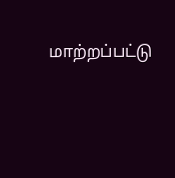மாற்றப்பட்டு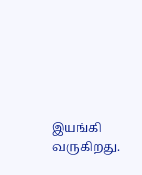இயங்கி வருகிறது.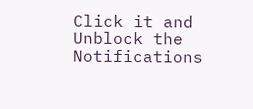Click it and Unblock the Notifications